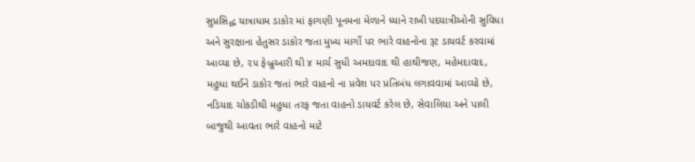સુપ્રસિદ્ધ યાત્રાધામ ડાકોર માં ફાગણી પૂનમના મેળાને ધ્યાને રાખી પદયાત્રીઓની સુવિધા અને સુરક્ષાના હેતુસર ડાકોર જતા મુખ્ય માર્ગો પર ભારે વાહનોના રૂટ ડાયવર્ટ કરવામાં આવ્યા છે, ૨૫ ફેબ્રુઆરી થી ૪ માર્ચ સુધી અમદાવાદ થી હાથીજણ, મહેમદાવાદ, મહુધા થઈને ડાકોર જતાં ભારે વાહનો ના પ્રવેશ પર પ્રતિબંધ લગાવવામાં આવ્યો છે, નડિયાદ ચોકડીથી મહુધા તરફ જતા વાહનો ડાયવર્ટ કરેલ છે, સેવાલિયા અને પાલી બાજુથી આવતા ભારે વાહનો માટે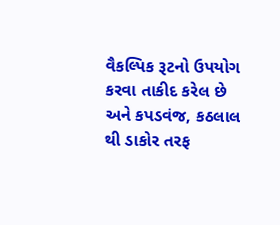વૈકલ્પિક રૂટનો ઉપયોગ કરવા તાકીદ કરેલ છે અને કપડવંજ, કઠલાલ થી ડાકોર તરફ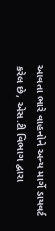આવતા ભારે વાહનોને અન્ય માર્ગે ડાયવર્ટ કરેલ છે, એસ.ટી વિભાગ દ્વારા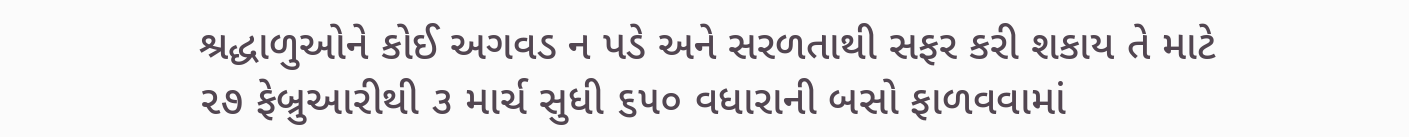શ્રદ્ધાળુઓને કોઈ અગવડ ન પડે અને સરળતાથી સફર કરી શકાય તે માટે ૨૭ ફેબ્રુઆરીથી ૩ માર્ચ સુધી ૬૫૦ વધારાની બસો ફાળવવામાં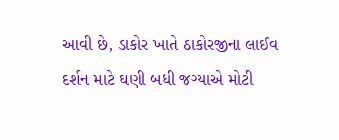આવી છે, ડાકોર ખાતે ઠાકોરજીના લાઈવ દર્શન માટે ઘણી બધી જગ્યાએ મોટી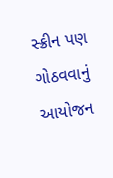સ્ક્રીન પણ ગોઠવવાનું આયોજન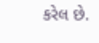કરેલ છે.